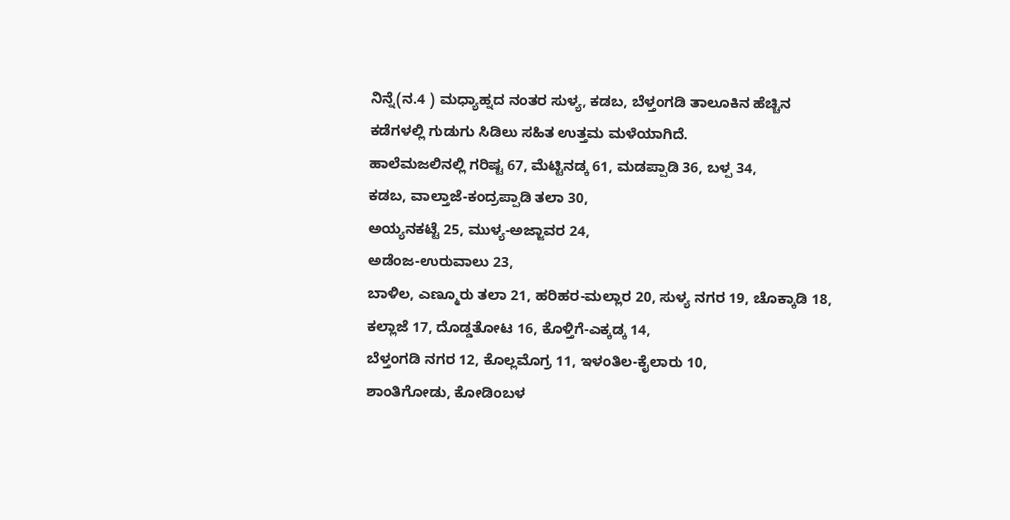ನಿನ್ನೆ(ನ.4 ) ಮಧ್ಯಾಹ್ನದ ನಂತರ ಸುಳ್ಯ, ಕಡಬ, ಬೆಳ್ತಂಗಡಿ ತಾಲೂಕಿನ ಹೆಚ್ಚಿನ ಕಡೆಗಳಲ್ಲಿ ಗುಡುಗು ಸಿಡಿಲು ಸಹಿತ ಉತ್ತಮ ಮಳೆಯಾಗಿದೆ.
ಹಾಲೆಮಜಲಿನಲ್ಲಿ ಗರಿಷ್ಟ 67, ಮೆಟ್ಟಿನಡ್ಕ 61, ಮಡಪ್ಪಾಡಿ 36, ಬಳ್ಪ 34,
ಕಡಬ, ವಾಲ್ತಾಜೆ-ಕಂದ್ರಪ್ಪಾಡಿ ತಲಾ 30,
ಅಯ್ಯನಕಟ್ಟೆ 25, ಮುಳ್ಯ-ಅಜ್ಜಾವರ 24,
ಅಡೆಂಜ-ಉರುವಾಲು 23,
ಬಾಳಿಲ, ಎಣ್ಮೂರು ತಲಾ 21, ಹರಿಹರ-ಮಲ್ಲಾರ 20, ಸುಳ್ಯ ನಗರ 19, ಚೊಕ್ಕಾಡಿ 18, ಕಲ್ಲಾಜೆ 17, ದೊಡ್ಡತೋಟ 16, ಕೊಳ್ತಿಗೆ-ಎಕ್ಕಡ್ಕ 14,
ಬೆಳ್ತಂಗಡಿ ನಗರ 12, ಕೊಲ್ಲಮೊಗ್ರ 11, ಇಳಂತಿಲ-ಕೈಲಾರು 10,
ಶಾಂತಿಗೋಡು, ಕೋಡಿಂಬಳ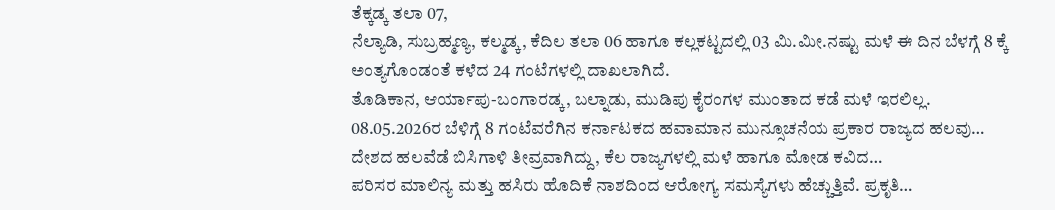ತೆಕ್ಕಡ್ಕ ತಲಾ 07,
ನೆಲ್ಯಾಡಿ, ಸುಬ್ರಹ್ಮಣ್ಯ, ಕಲ್ಮಡ್ಕ, ಕೆದಿಲ ತಲಾ 06 ಹಾಗೂ ಕಲ್ಲಕಟ್ಟದಲ್ಲಿ 03 ಮಿ.ಮೀ.ನಷ್ಟು ಮಳೆ ಈ ದಿನ ಬೆಳಗ್ಗೆ 8 ಕ್ಕೆ ಅಂತ್ಯಗೊಂಡಂತೆ ಕಳೆದ 24 ಗಂಟೆಗಳಲ್ಲಿ ದಾಖಲಾಗಿದೆ.
ತೊಡಿಕಾನ, ಆರ್ಯಾಪು-ಬಂಗಾರಡ್ಕ, ಬಲ್ನಾಡು, ಮುಡಿಪು ಕೈರಂಗಳ ಮುಂತಾದ ಕಡೆ ಮಳೆ ಇರಲಿಲ್ಲ.
08.05.2026ರ ಬೆಳಿಗ್ಗೆ 8 ಗಂಟೆವರೆಗಿನ ಕರ್ನಾಟಕದ ಹವಾಮಾನ ಮುನ್ಸೂಚನೆಯ ಪ್ರಕಾರ ರಾಜ್ಯದ ಹಲವು…
ದೇಶದ ಹಲವೆಡೆ ಬಿಸಿಗಾಳಿ ತೀವ್ರವಾಗಿದ್ದು, ಕೆಲ ರಾಜ್ಯಗಳಲ್ಲಿ ಮಳೆ ಹಾಗೂ ಮೋಡ ಕವಿದ…
ಪರಿಸರ ಮಾಲಿನ್ಯ ಮತ್ತು ಹಸಿರು ಹೊದಿಕೆ ನಾಶದಿಂದ ಆರೋಗ್ಯ ಸಮಸ್ಯೆಗಳು ಹೆಚ್ಚುತ್ತಿವೆ. ಪ್ರಕೃತಿ…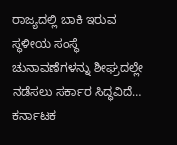ರಾಜ್ಯದಲ್ಲಿ ಬಾಕಿ ಇರುವ ಸ್ಥಳೀಯ ಸಂಸ್ಥೆ ಚುನಾವಣೆಗಳನ್ನು ಶೀಘ್ರದಲ್ಲೇ ನಡೆಸಲು ಸರ್ಕಾರ ಸಿದ್ಧವಿದೆ…
ಕರ್ನಾಟಕ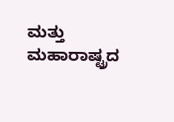ಮತ್ತು ಮಹಾರಾಷ್ಟ್ರದ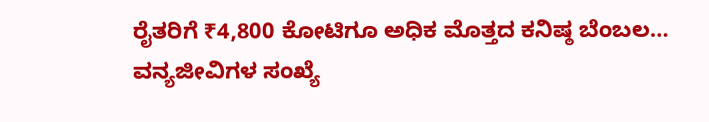ರೈತರಿಗೆ ₹4,800 ಕೋಟಿಗೂ ಅಧಿಕ ಮೊತ್ತದ ಕನಿಷ್ಠ ಬೆಂಬಲ…
ವನ್ಯಜೀವಿಗಳ ಸಂಖ್ಯೆ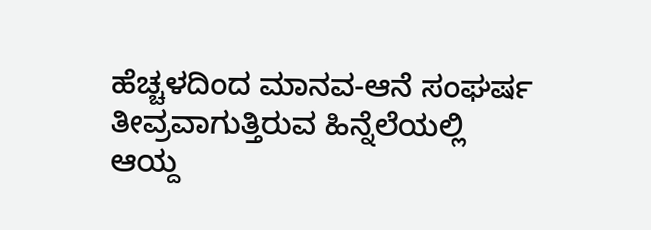ಹೆಚ್ಚಳದಿಂದ ಮಾನವ-ಆನೆ ಸಂಘರ್ಷ ತೀವ್ರವಾಗುತ್ತಿರುವ ಹಿನ್ನೆಲೆಯಲ್ಲಿ ಆಯ್ದ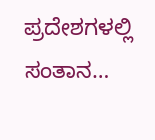ಪ್ರದೇಶಗಳಲ್ಲಿ ಸಂತಾನ…